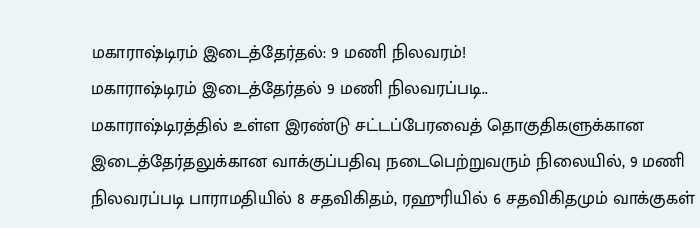மகாராஷ்டிரம் இடைத்தேர்தல்: 9 மணி நிலவரம்!
மகாராஷ்டிரம் இடைத்தேர்தல் 9 மணி நிலவரப்படி..
மகாராஷ்டிரத்தில் உள்ள இரண்டு சட்டப்பேரவைத் தொகுதிகளுக்கான இடைத்தேர்தலுக்கான வாக்குப்பதிவு நடைபெற்றுவரும் நிலையில், 9 மணி நிலவரப்படி பாராமதியில் 8 சதவிகிதம், ரஹுரியில் 6 சதவிகிதமும் வாக்குகள்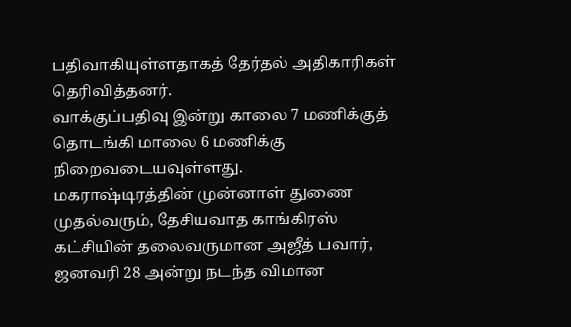பதிவாகியுள்ளதாகத் தேர்தல் அதிகாரிகள் தெரிவித்தனர்.
வாக்குப்பதிவு இன்று காலை 7 மணிக்குத் தொடங்கி மாலை 6 மணிக்கு நிறைவடையவுள்ளது.
மகராஷ்டிரத்தின் முன்னாள் துணை முதல்வரும், தேசியவாத காங்கிரஸ் கட்சியின் தலைவருமான அஜீத் பவார், ஜனவரி 28 அன்று நடந்த விமான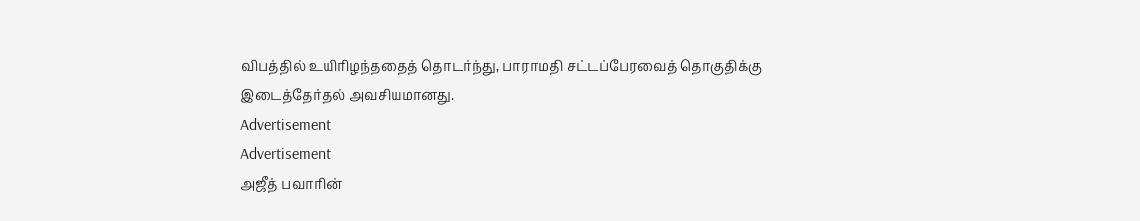விபத்தில் உயிரிழந்ததைத் தொடர்ந்து, பாராமதி சட்டப்பேரவைத் தொகுதிக்கு இடைத்தேர்தல் அவசியமானது.
Advertisement
Advertisement
அஜீத் பவாரின்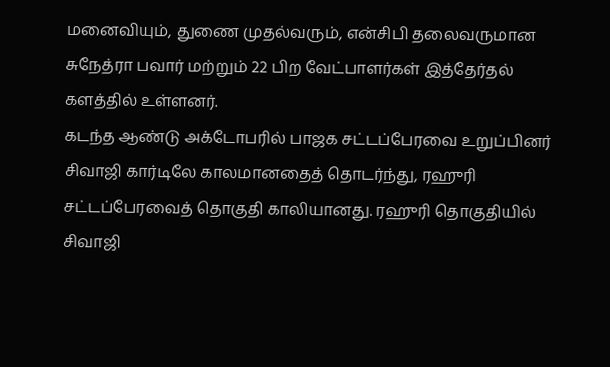மனைவியும், துணை முதல்வரும், என்சிபி தலைவருமான சுநேத்ரா பவார் மற்றும் 22 பிற வேட்பாளர்கள் இத்தேர்தல் களத்தில் உள்ளனர்.
கடந்த ஆண்டு அக்டோபரில் பாஜக சட்டப்பேரவை உறுப்பினர் சிவாஜி கார்டிலே காலமானதைத் தொடர்ந்து, ரஹுரி சட்டப்பேரவைத் தொகுதி காலியானது. ரஹுரி தொகுதியில் சிவாஜி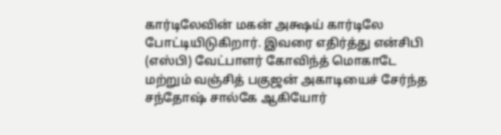கார்டிலேவின் மகன் அக்ஷய் கார்டிலே போட்டியிடுகிறார். இவரை எதிர்த்து என்சிபி (எஸ்பி) வேட்பாளர் கோவிந்த் மொகாடே மற்றும் வஞ்சித் பகுஜன் அகாடியைச் சேர்ந்த சந்தோஷ் சால்கே ஆகியோர்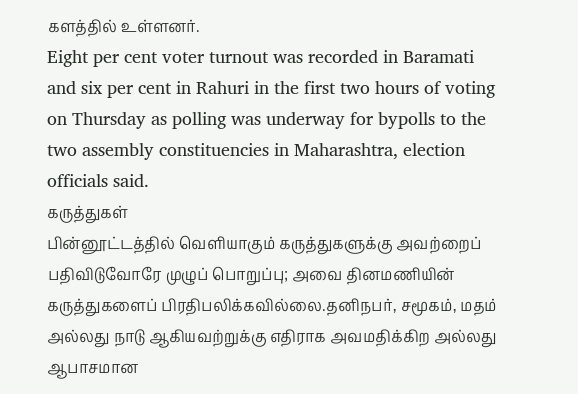களத்தில் உள்ளனர்.
Eight per cent voter turnout was recorded in Baramati and six per cent in Rahuri in the first two hours of voting on Thursday as polling was underway for bypolls to the two assembly constituencies in Maharashtra, election officials said.
கருத்துகள்
பின்னூட்டத்தில் வெளியாகும் கருத்துகளுக்கு அவற்றைப் பதிவிடுவோரே முழுப் பொறுப்பு; அவை தினமணியின் கருத்துகளைப் பிரதிபலிக்கவில்லை.தனிநபர், சமூகம், மதம் அல்லது நாடு ஆகியவற்றுக்கு எதிராக அவமதிக்கிற அல்லது ஆபாசமான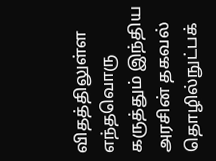விதத்திலுள்ள எந்தவொரு கருத்தும் இந்திய அரசின் தகவல் தொழில்நுட்பக்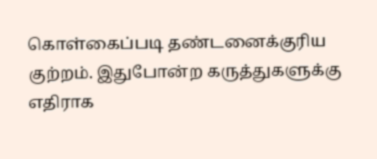கொள்கைப்படி தண்டனைக்குரிய குற்றம். இதுபோன்ற கருத்துகளுக்கு எதிராக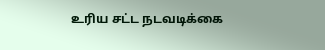உரிய சட்ட நடவடிக்கை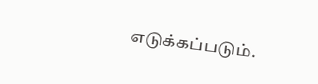எடுக்கப்படும்.